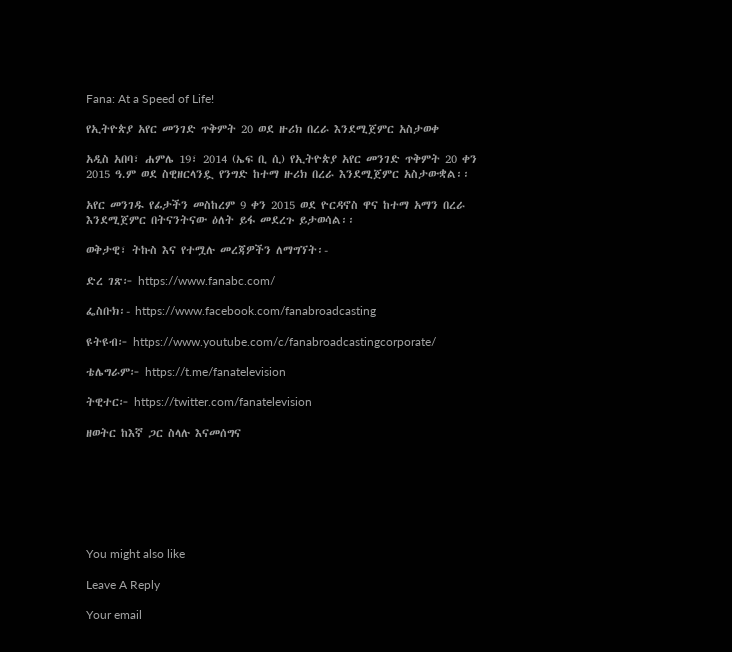Fana: At a Speed of Life!

የኢትዮጵያ አየር መንገድ ጥቅምት 20 ወደ ዙሪክ በረራ እንደሚጀምር አስታወቀ

አዲስ አበባ፣ ሐምሌ 19፣ 2014 (ኤፍ ቢ ሲ) የኢትዮጵያ አየር መንገድ ጥቅምት 20 ቀን 2015 ዓ.ም ወደ ስዊዘርላንዷ የንግድ ከተማ ዙሪክ በረራ እንደሚጀምር አስታውቋል፡፡

አየር መንገዱ የፊታችን መስከረም 9 ቀን 2015 ወደ ዮርዳኖስ ዋና ከተማ አማን በረራ እንደሚጀምር በትናንትናው ዕለት ይፋ መደረጉ ይታወሳል፡፡

ወቅታዊ፣ ትኩስ እና የተሟሉ መረጃዎችን ለማግኘት፡-

ድረ ገጽ፦ https://www.fanabc.com/

ፌስቡክ፡- https://www.facebook.com/fanabroadcasting

ዩትዩብ፦ https://www.youtube.com/c/fanabroadcastingcorporate/

ቴሌግራም፦ https://t.me/fanatelevision

ትዊተር፦ https://twitter.com/fanatelevision

ዘወትር ከእኛ ጋር ስላሉ እናመሰግና







You might also like

Leave A Reply

Your email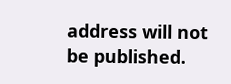address will not be published.